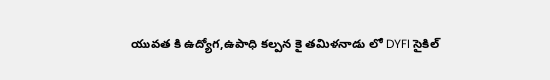యువత కి ఉద్యోగ,ఉపాధి కల్పన కై తమిళనాడు లో DYFI సైకిల్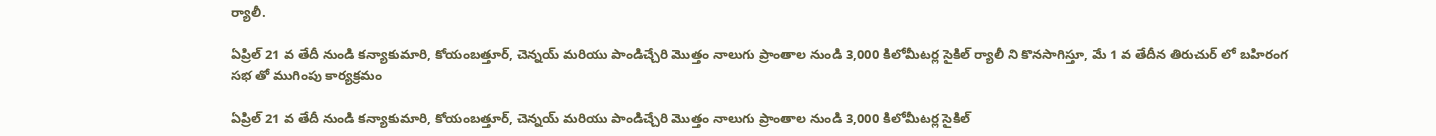ర్యాలీ.

ఏప్రిల్ 21 వ తేదీ నుండి కన్యాకుమారి, కోయంబత్తూర్, చెన్నయ్ మరియు పాండిచ్చేరి మొత్తం నాలుగు ప్రాంతాల నుండి 3,000 కిలోమీటర్ల సైకిల్ ర్యాలీ ని కొనసాగిస్తూ, మే 1 వ తేదీన తిరుచుర్ లో బహిరంగ సభ తో ముగింపు కార్యక్రమం

ఏప్రిల్ 21 వ తేదీ నుండి కన్యాకుమారి, కోయంబత్తూర్, చెన్నయ్ మరియు పాండిచ్చేరి మొత్తం నాలుగు ప్రాంతాల నుండి 3,000 కిలోమీటర్ల సైకిల్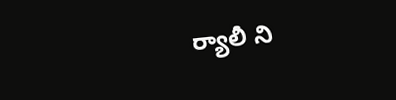ర్యాలీ ని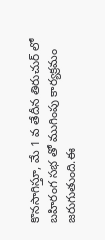కొనసాగిస్తూ, మే 1 వ తేదీన తిరుచుర్ లో బహిరంగ సభ తో ముగింపు కార్యక్రమం జరుగుతుంది.ఈ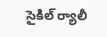సైకిల్ ర్యాలీ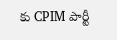కు CPIM పార్టీ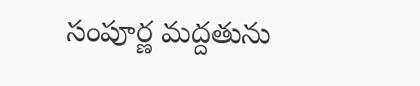సంపూర్ణ మద్దతును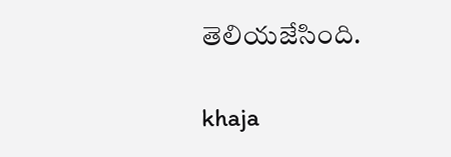తెలియజేసింది.

khaja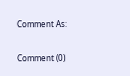Comment As:

Comment (0)